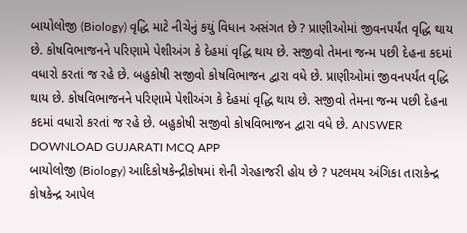બાયોલોજી (Biology) વૃદ્ધિ માટે નીચેનું કયું વિધાન અસંગત છે ? પ્રાણીઓમાં જીવનપર્યંત વૃદ્ધિ થાય છે. કોષવિભાજનને પરિણામે પેશીઅંગ કે દેહમાં વૃદ્ધિ થાય છે. સજીવો તેમના જન્મ પછી દેહના કદમાં વધારો કરતાં જ રહે છે. બહુકોષી સજીવો કોષવિભાજન દ્વારા વધે છે. પ્રાણીઓમાં જીવનપર્યંત વૃદ્ધિ થાય છે. કોષવિભાજનને પરિણામે પેશીઅંગ કે દેહમાં વૃદ્ધિ થાય છે. સજીવો તેમના જન્મ પછી દેહના કદમાં વધારો કરતાં જ રહે છે. બહુકોષી સજીવો કોષવિભાજન દ્વારા વધે છે. ANSWER DOWNLOAD GUJARATI MCQ APP
બાયોલોજી (Biology) આદિકોષકેન્દ્રીકોષમાં શેની ગેરહાજરી હોય છે ? પટલમય અંગિકા તારાકેન્દ્ર કોષકેન્દ્ર આપેલ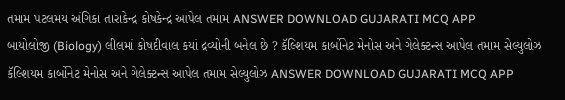તમામ પટલમય અંગિકા તારાકેન્દ્ર કોષકેન્દ્ર આપેલ તમામ ANSWER DOWNLOAD GUJARATI MCQ APP
બાયોલોજી (Biology) લીલમાં કોષદીવાલ કયાં દ્રવ્યોની બનેલ છે ? કૅલ્શિયમ કાર્બોનેટ મેનોસ અને ગેલેક્ટન્સ આપેલ તમામ સેલ્યુલોઝ કૅલ્શિયમ કાર્બોનેટ મેનોસ અને ગેલેક્ટન્સ આપેલ તમામ સેલ્યુલોઝ ANSWER DOWNLOAD GUJARATI MCQ APP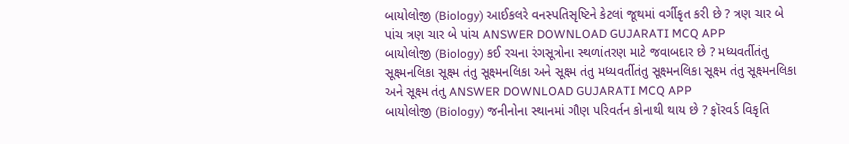બાયોલોજી (Biology) આઈકલરે વનસ્પતિસૃષ્ટિને કેટલાં જૂથમાં વર્ગીકૃત કરી છે ? ત્રણ ચાર બે પાંચ ત્રણ ચાર બે પાંચ ANSWER DOWNLOAD GUJARATI MCQ APP
બાયોલોજી (Biology) કઈ રચના રંગસૂત્રોના સ્થળાંતરણ માટે જવાબદાર છે ? મધ્યવર્તીતંતુ સૂક્ષ્મનલિકા સૂક્ષ્મ તંતુ સૂક્ષ્મનલિકા અને સૂક્ષ્મ તંતુ મધ્યવર્તીતંતુ સૂક્ષ્મનલિકા સૂક્ષ્મ તંતુ સૂક્ષ્મનલિકા અને સૂક્ષ્મ તંતુ ANSWER DOWNLOAD GUJARATI MCQ APP
બાયોલોજી (Biology) જનીનોના સ્થાનમાં ગૌણ પરિવર્તન કોનાથી થાય છે ? ફૉરવર્ડ વિકૃતિ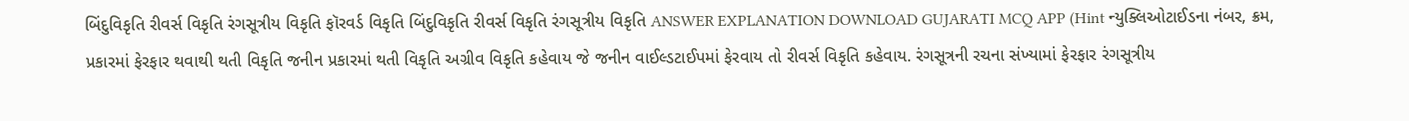બિંદુવિકૃતિ રીવર્સ વિકૃતિ રંગસૂત્રીય વિકૃતિ ફૉરવર્ડ વિકૃતિ બિંદુવિકૃતિ રીવર્સ વિકૃતિ રંગસૂત્રીય વિકૃતિ ANSWER EXPLANATION DOWNLOAD GUJARATI MCQ APP (Hint ન્યુક્લિઓટાઈડના નંબર, ક્રમ, પ્રકારમાં ફેરફાર થવાથી થતી વિકૃતિ જનીન પ્રકારમાં થતી વિકૃતિ અગ્રીવ વિકૃતિ કહેવાય જે જનીન વાઈલ્ડટાઈપમાં ફેરવાય તો રીવર્સ વિકૃતિ કહેવાય. રંગસૂત્રની રચના સંખ્યામાં ફેરફાર રંગસૂત્રીય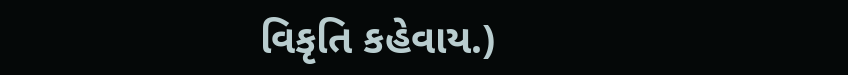વિકૃતિ કહેવાય.)